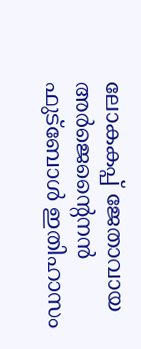ലോകകപ്പ് ജേതാവായ അർജെന്റൈനൻ ഫുട്ബോൾ ഇതിഹാസം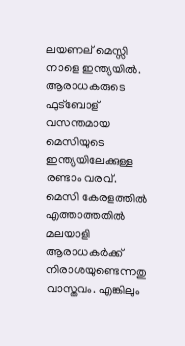ലയണല് മെസ്സി നാളെ ഇന്ത്യയിൽ. ആരാധകരുടെ ഫുട്ബോള് വസന്തമായ മെസിയുടെ ഇന്ത്യയിലേക്കുള്ള രണ്ടാം വരവ്. മെസി കേരളത്തിൽ എത്താത്തതിൽ മലയാളി ആരാധകർക്ക് നിരാശയുണ്ടെന്നതു വാസ്തവം. എങ്കിലും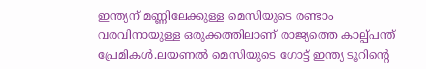ഇന്ത്യന് മണ്ണിലേക്കുള്ള മെസിയുടെ രണ്ടാം വരവിനായുള്ള ഒരുക്കത്തിലാണ് രാജ്യത്തെ കാല്പ്പന്ത് പ്രേമികൾ.ലയണൽ മെസിയുടെ ഗോട്ട് ഇന്ത്യ ടൂറിന്റെ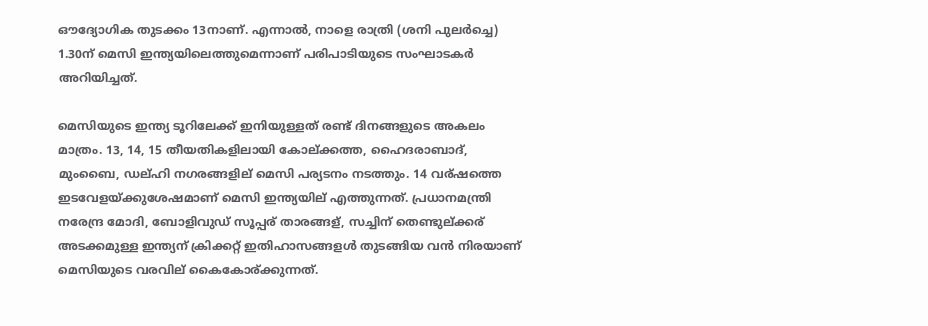ഔദ്യോഗിക തുടക്കം 13നാണ്. എന്നാൽ, നാളെ രാത്രി (ശനി പുലർച്ചെ) 1.30ന് മെസി ഇന്ത്യയിലെത്തുമെന്നാണ് പരിപാടിയുടെ സംഘാടകർ അറിയിച്ചത്.

മെസിയുടെ ഇന്ത്യ ടൂറിലേക്ക് ഇനിയുള്ളത് രണ്ട് ദിനങ്ങളുടെ അകലം മാത്രം. 13, 14, 15 തീയതികളിലായി കോല്ക്കത്ത, ഹൈദരാബാദ്, മുംബൈ, ഡല്ഹി നഗരങ്ങളില് മെസി പര്യടനം നടത്തും. 14 വര്ഷത്തെ ഇടവേളയ്ക്കുശേഷമാണ് മെസി ഇന്ത്യയില് എത്തുന്നത്. പ്രധാനമന്ത്രി നരേന്ദ്ര മോദി, ബോളിവുഡ് സൂപ്പര് താരങ്ങള്, സച്ചിന് തെണ്ടുല്ക്കര് അടക്കമുള്ള ഇന്ത്യന് ക്രിക്കറ്റ് ഇതിഹാസങ്ങളൾ തുടങ്ങിയ വൻ നിരയാണ് മെസിയുടെ വരവില് കൈകോര്ക്കുന്നത്.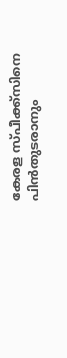കേരള സ്പീക്ക്സിനെ പിൻതുടരാനും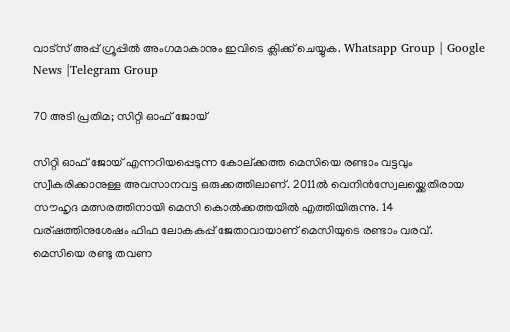വാട്സ് അപ്പ് ഗ്രൂപ്പിൽ അംഗമാകാനും ഇവിടെ ക്ലിക്ക് ചെയ്യുക. Whatsapp Group | Google News |Telegram Group

70 അടി പ്രതിമ; സിറ്റി ഓഫ് ജോയ്

സിറ്റി ഓഫ് ജോയ് എന്നറിയപ്പെടുന്ന കോല്ക്കത്ത മെസിയെ രണ്ടാം വട്ടവും സ്വീകരിക്കാനുള്ള അവസാനവട്ട ഒരുക്കത്തിലാണ്. 2011ൽ വെനിൻസ്വേലയ്ക്കെതിരായ സൗഹൃദ മത്സരത്തിനായി മെസി കൊൽക്കത്തയിൽ എത്തിയിരുന്നു. 14 വര്ഷത്തിനുശേഷം ഫിഫ ലോകകപ്പ് ജേതാവായാണ് മെസിയുടെ രണ്ടാം വരവ്. മെസിയെ രണ്ടു തവണ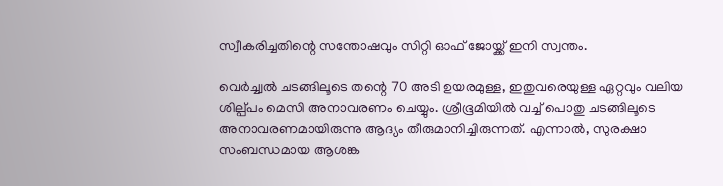സ്വീകരിച്ചതിന്റെ സന്തോഷവും സിറ്റി ഓഫ് ജോയ്ക്ക് ഇനി സ്വന്തം.

വെർച്ച്വൽ ചടങ്ങിലൂടെ തന്റെ 70 അടി ഉയരമുള്ള, ഇതുവരെയുള്ള ഏറ്റവും വലിയ ശില്പ്പം മെസി അനാവരണം ചെയ്യും. ശ്രീഭൂമിയിൽ വച്ച് പൊതു ചടങ്ങിലൂടെ അനാവരണമായിരുന്നു ആദ്യം തീരുമാനിച്ചിരുന്നത്. എന്നാൽ, സുരക്ഷാ സംബന്ധമായ ആശങ്ക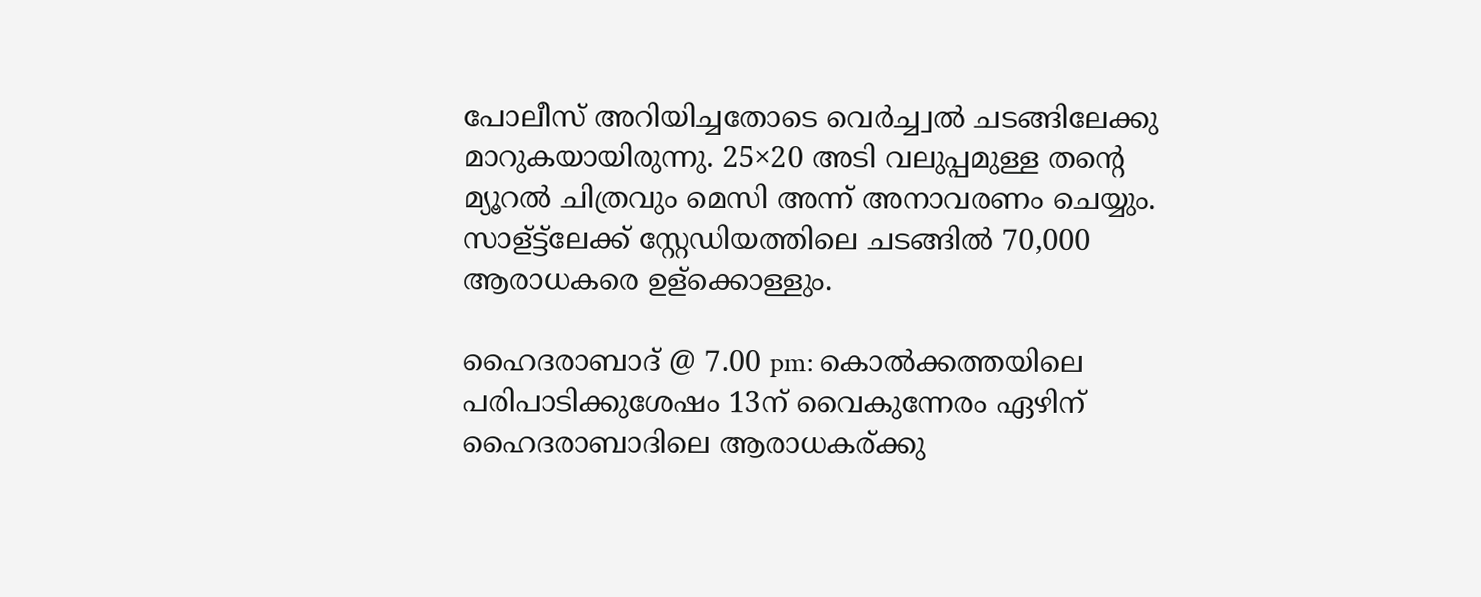പോലീസ് അറിയിച്ചതോടെ വെർച്ച്വൽ ചടങ്ങിലേക്കു മാറുകയായിരുന്നു. 25×20 അടി വലുപ്പമുള്ള തന്റെ മ്യൂറൽ ചിത്രവും മെസി അന്ന് അനാവരണം ചെയ്യും. സാള്ട്ട്ലേക്ക് സ്റ്റേഡിയത്തിലെ ചടങ്ങിൽ 70,000 ആരാധകരെ ഉള്ക്കൊള്ളും.

ഹൈദരാബാദ് @ 7.00 pm: കൊൽക്കത്തയിലെ പരിപാടിക്കുശേഷം 13ന് വൈകുന്നേരം ഏഴിന് ഹൈദരാബാദിലെ ആരാധകര്ക്കു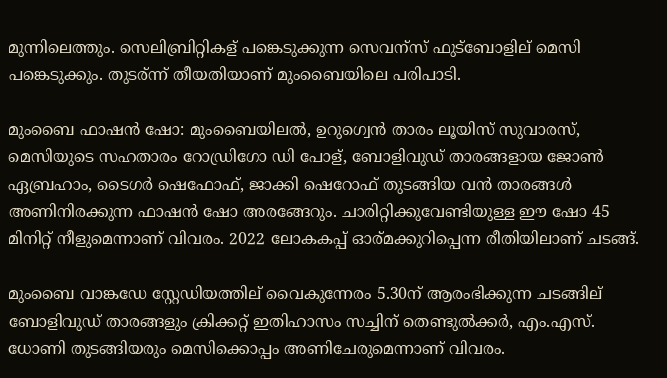മുന്നിലെത്തും. സെലിബ്രിറ്റികള് പങ്കെടുക്കുന്ന സെവന്സ് ഫുട്ബോളില് മെസി പങ്കെടുക്കും. തുടര്ന്ന് തീയതിയാണ് മുംബൈയിലെ പരിപാടി.

മുംബൈ ഫാഷൻ ഷോ: മുംബൈയിലൽ, ഉറുഗ്വെൻ താരം ലൂയിസ് സുവാരസ്, മെസിയുടെ സഹതാരം റോഡ്രിഗോ ഡി പോള്, ബോളിവുഡ് താരങ്ങളായ ജോൺ ഏബ്രഹാം, ടൈഗർ ഷെഫോഫ്, ജാക്കി ഷെറോഫ് തുടങ്ങിയ വൻ താരങ്ങൾ അണിനിരക്കുന്ന ഫാഷൻ ഷോ അരങ്ങേറും. ചാരിറ്റിക്കുവേണ്ടിയുള്ള ഈ ഷോ 45 മിനിറ്റ് നീളുമെന്നാണ് വിവരം. 2022 ലോകകപ്പ് ഓര്മക്കുറിപ്പെന്ന രീതിയിലാണ് ചടങ്ങ്.

മുംബൈ വാങ്കഡേ സ്റ്റേഡിയത്തില് വൈകുന്നേരം 5.30ന് ആരംഭിക്കുന്ന ചടങ്ങില് ബോളിവുഡ് താരങ്ങളും ക്രിക്കറ്റ് ഇതിഹാസം സച്ചിന് തെണ്ടുൽക്കർ, എം.എസ്. ധോണി തുടങ്ങിയരും മെസിക്കൊപ്പം അണിചേരുമെന്നാണ് വിവരം.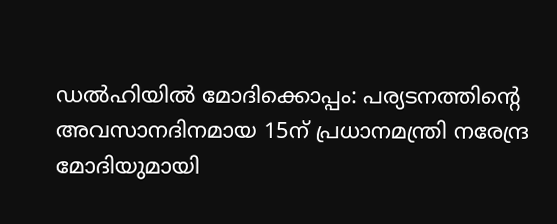ഡൽഹിയിൽ മോദിക്കൊപ്പം: പര്യടനത്തിന്റെ അവസാനദിനമായ 15ന് പ്രധാനമന്ത്രി നരേന്ദ്ര മോദിയുമായി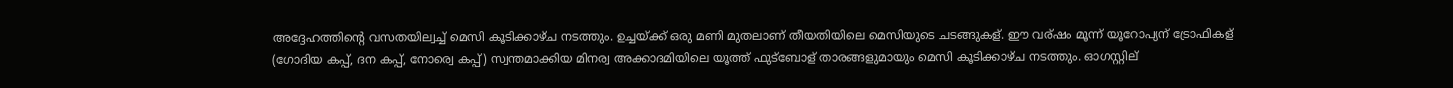അദ്ദേഹത്തിന്റെ വസതയില്വച്ച്‌ മെസി കൂടിക്കാഴ്ച നടത്തും. ഉച്ചയ്ക്ക് ഒരു മണി മുതലാണ് തീയതിയിലെ മെസിയുടെ ചടങ്ങുകള്. ഈ വര്ഷം മൂന്ന് യൂറോപ്യന് ട്രോഫികള് (ഗോദിയ കപ്പ്, ദന കപ്പ്, നോര്വെ കപ്പ്) സ്വന്തമാക്കിയ മിനര്വ അക്കാദമിയിലെ യൂത്ത് ഫുട്ബോള് താരങ്ങളുമായും മെസി കൂടിക്കാഴ്ച നടത്തും. ഓഗസ്റ്റില്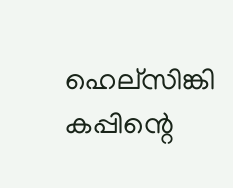ഹെല്സിങ്കി കപ്പിന്റെ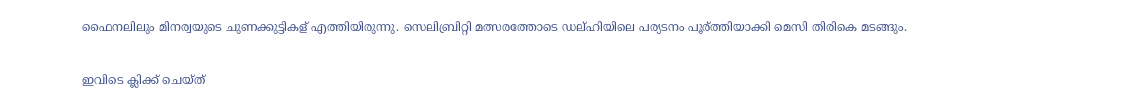ഫൈനലിലും മിനര്വയുടെ ചുണക്കുട്ടികള് എത്തിയിരുന്നു. സെലിബ്രിറ്റി മത്സരത്തോടെ ഡല്ഹിയിലെ പര്യടനം പൂര്ത്തിയാക്കി മെസി തിരികെ മടങ്ങും.

ഇവിടെ ക്ലിക്ക് ചെയ്ത്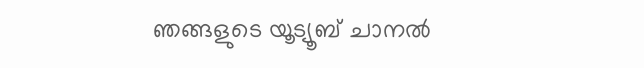ഞങ്ങളുടെ യൂട്യൂബ് ചാനൽ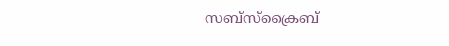സബ്സ്ക്രൈബ്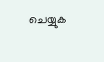ചെയ്യുക